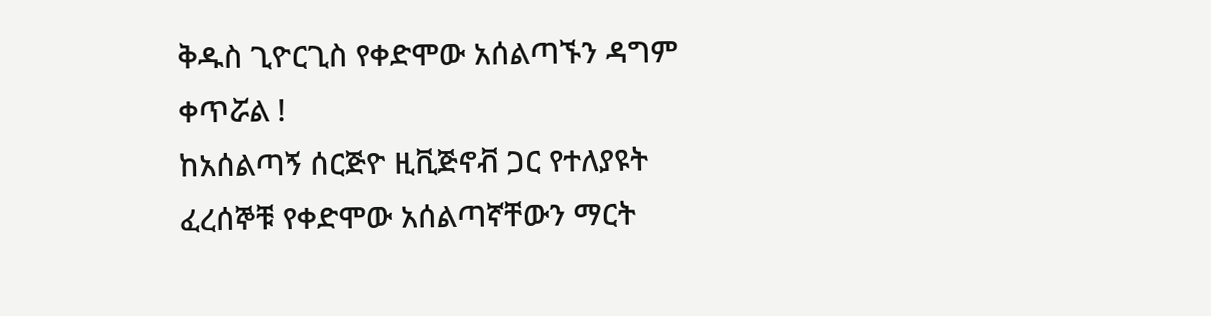ቅዱስ ጊዮርጊስ የቀድሞው አሰልጣኙን ዳግም ቀጥሯል !
ከአሰልጣኝ ሰርጅዮ ዚቪጅኖቭ ጋር የተለያዩት ፈረሰኞቹ የቀድሞው አሰልጣኛቸውን ማርት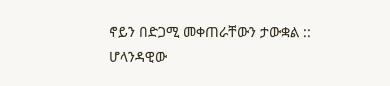ኖይን በድጋሚ መቀጠራቸውን ታውቋል ::
ሆላንዳዊው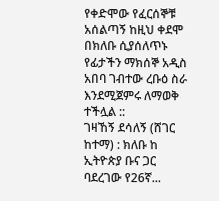የቀድሞው የፈርሰኞቹ አሰልጣኝ ከዚህ ቀደሞ በክለቡ ሲያሰለጥኑ የፊታችን ማክሰኞ አዲስ አበባ ገብተው ረቡዕ ስራ እንደሚጀምሩ ለማወቅ ተችሏል ::
ገዛኸኝ ደሳለኝ (ሸገር ከተማ) : ክለቡ ከ ኢትዮጵያ ቡና ጋር ባደረገው የ26ኛ...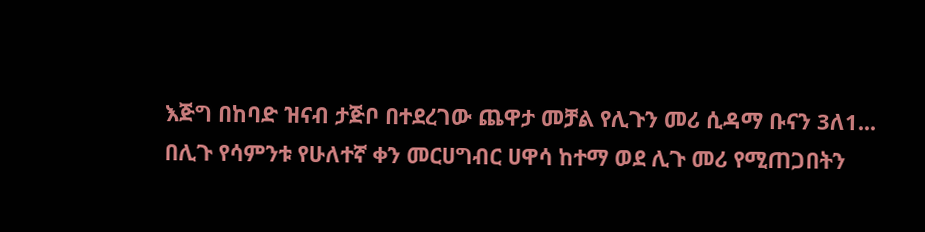እጅግ በከባድ ዝናብ ታጅቦ በተደረገው ጨዋታ መቻል የሊጉን መሪ ሲዳማ ቡናን 3ለ1...
በሊጉ የሳምንቱ የሁለተኛ ቀን መርሀግብር ሀዋሳ ከተማ ወደ ሊጉ መሪ የሚጠጋበትን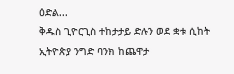ዕድል...
ቅዱስ ጊዮርጊስ ተከታታይ ድሉን ወደ ቋቱ ሲከት ኢትዮጵያ ንግድ ባንክ ከጨዋታ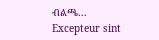ብልጫ...
Excepteur sint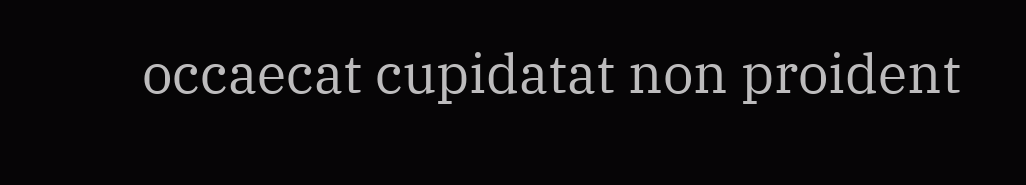occaecat cupidatat non proident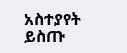አስተያየት ይስጡ